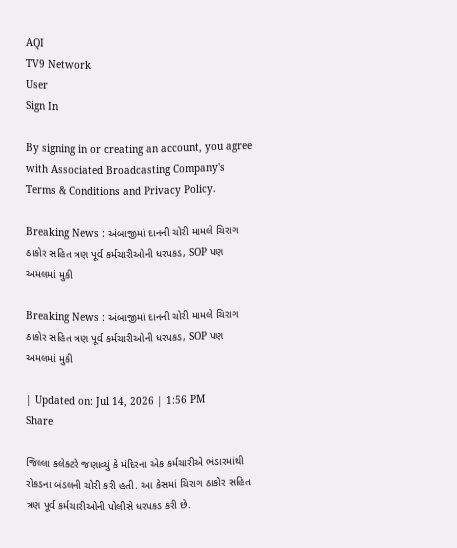AQI
TV9 Network
User
Sign In

By signing in or creating an account, you agree with Associated Broadcasting Company's Terms & Conditions and Privacy Policy.

Breaking News : અંબાજીમાં દાનની ચોરી મામલે ચિરાગ ઠાકોર સહિત ત્રણ પૂર્વ કર્મચારીઓની ધરપકડ, SOP પણ અમલમાં મુકી

Breaking News : અંબાજીમાં દાનની ચોરી મામલે ચિરાગ ઠાકોર સહિત ત્રણ પૂર્વ કર્મચારીઓની ધરપકડ, SOP પણ અમલમાં મુકી

| Updated on: Jul 14, 2026 | 1:56 PM
Share

જિલ્લા કલેક્ટરે જણાવ્યું કે મંદિરના એક કર્મચારીએ ભંડારમાંથી રોકડના બંડલની ચોરી કરી હતી. આ કેસમાં ચિરાગ ઠાકોર સહિત ત્રણ પૂર્વ કર્મચારીઓની પોલીસે ધરપકડ કરી છે.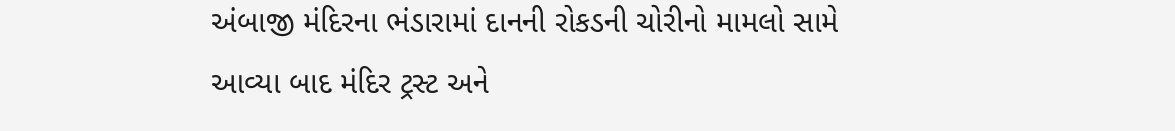અંબાજી મંદિરના ભંડારામાં દાનની રોકડની ચોરીનો મામલો સામે આવ્યા બાદ મંદિર ટ્રસ્ટ અને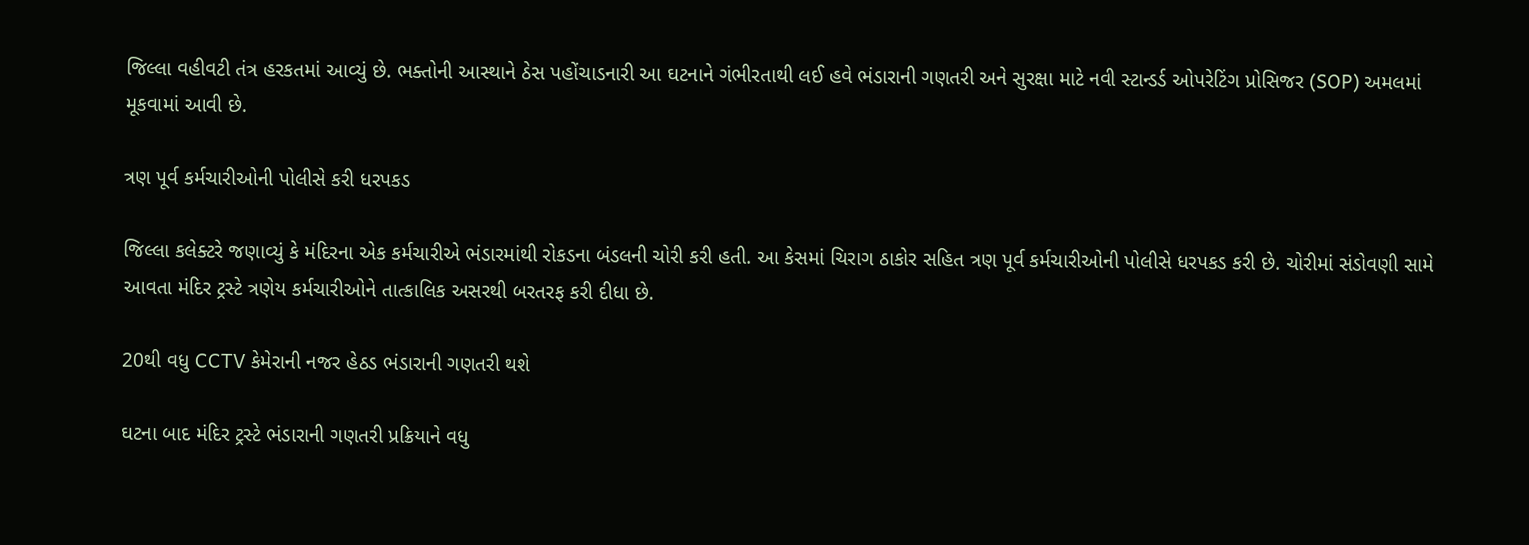જિલ્લા વહીવટી તંત્ર હરકતમાં આવ્યું છે. ભક્તોની આસ્થાને ઠેસ પહોંચાડનારી આ ઘટનાને ગંભીરતાથી લઈ હવે ભંડારાની ગણતરી અને સુરક્ષા માટે નવી સ્ટાન્ડર્ડ ઓપરેટિંગ પ્રોસિજર (SOP) અમલમાં મૂકવામાં આવી છે.

ત્રણ પૂર્વ કર્મચારીઓની પોલીસે કરી ધરપકડ

જિલ્લા કલેક્ટરે જણાવ્યું કે મંદિરના એક કર્મચારીએ ભંડારમાંથી રોકડના બંડલની ચોરી કરી હતી. આ કેસમાં ચિરાગ ઠાકોર સહિત ત્રણ પૂર્વ કર્મચારીઓની પોલીસે ધરપકડ કરી છે. ચોરીમાં સંડોવણી સામે આવતા મંદિર ટ્રસ્ટે ત્રણેય કર્મચારીઓને તાત્કાલિક અસરથી બરતરફ કરી દીધા છે.

20થી વધુ CCTV કેમેરાની નજર હેઠડ ભંડારાની ગણતરી થશે

ઘટના બાદ મંદિર ટ્રસ્ટે ભંડારાની ગણતરી પ્રક્રિયાને વધુ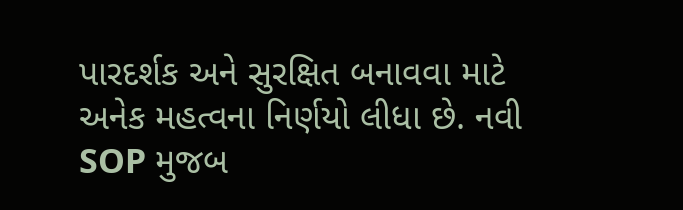પારદર્શક અને સુરક્ષિત બનાવવા માટે અનેક મહત્વના નિર્ણયો લીધા છે. નવી SOP મુજબ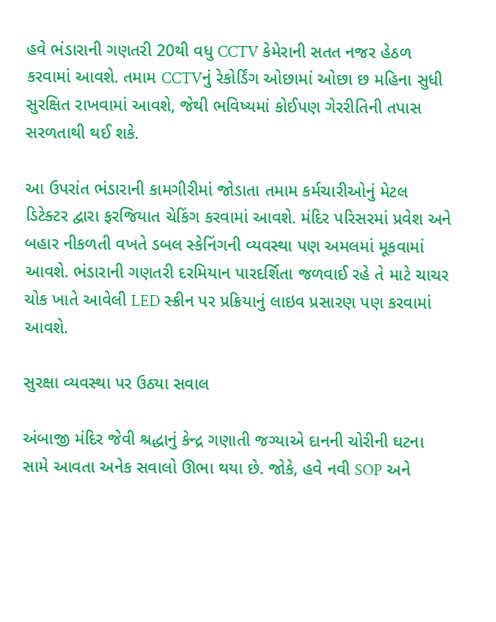હવે ભંડારાની ગણતરી 20થી વધુ CCTV કેમેરાની સતત નજર હેઠળ કરવામાં આવશે. તમામ CCTVનું રેકોર્ડિંગ ઓછામાં ઓછા છ મહિના સુધી સુરક્ષિત રાખવામાં આવશે, જેથી ભવિષ્યમાં કોઈપણ ગેરરીતિની તપાસ સરળતાથી થઈ શકે.

આ ઉપરાંત ભંડારાની કામગીરીમાં જોડાતા તમામ કર્મચારીઓનું મેટલ ડિટેક્ટર દ્વારા ફરજિયાત ચેકિંગ કરવામાં આવશે. મંદિર પરિસરમાં પ્રવેશ અને બહાર નીકળતી વખતે ડબલ સ્કેનિંગની વ્યવસ્થા પણ અમલમાં મૂકવામાં આવશે. ભંડારાની ગણતરી દરમિયાન પારદર્શિતા જળવાઈ રહે તે માટે ચાચર ચોક ખાતે આવેલી LED સ્ક્રીન પર પ્રક્રિયાનું લાઇવ પ્રસારણ પણ કરવામાં આવશે.

સુરક્ષા વ્યવસ્થા પર ઉઠ્યા સવાલ

અંબાજી મંદિર જેવી શ્રદ્ધાનું કેન્દ્ર ગણાતી જગ્યાએ દાનની ચોરીની ઘટના સામે આવતા અનેક સવાલો ઊભા થયા છે. જોકે, હવે નવી SOP અને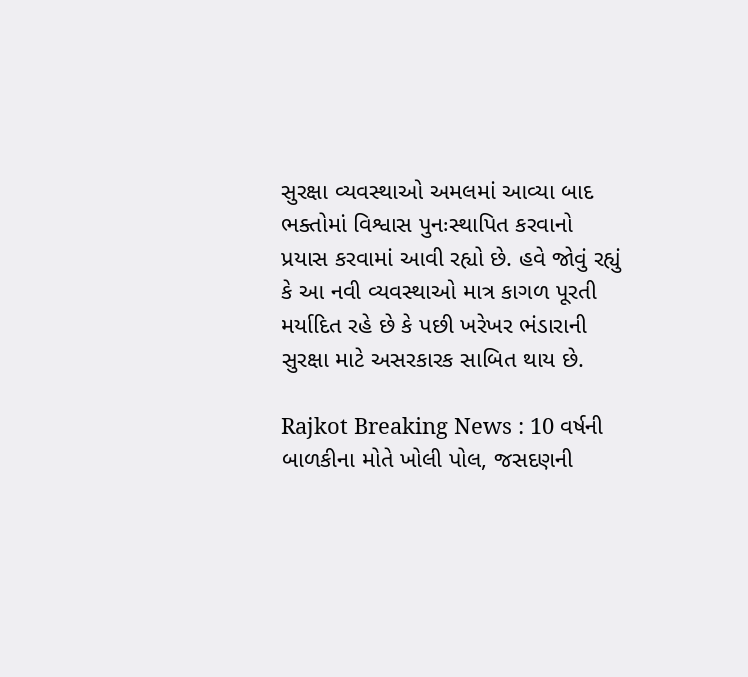સુરક્ષા વ્યવસ્થાઓ અમલમાં આવ્યા બાદ ભક્તોમાં વિશ્વાસ પુનઃસ્થાપિત કરવાનો પ્રયાસ કરવામાં આવી રહ્યો છે. હવે જોવું રહ્યું કે આ નવી વ્યવસ્થાઓ માત્ર કાગળ પૂરતી મર્યાદિત રહે છે કે પછી ખરેખર ભંડારાની સુરક્ષા માટે અસરકારક સાબિત થાય છે.

Rajkot Breaking News : 10 વર્ષની બાળકીના મોતે ખોલી પોલ, જસદણની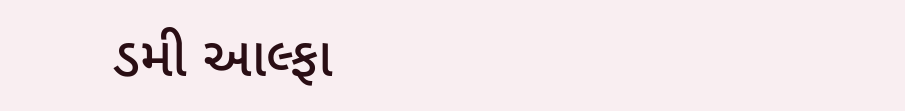ડમી આલ્ફા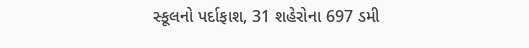સ્કૂલનો પર્દાફાશ, 31 શહેરોના 697 ડમી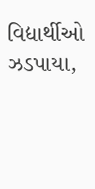વિદ્યાર્થીઓ ઝડપાયા,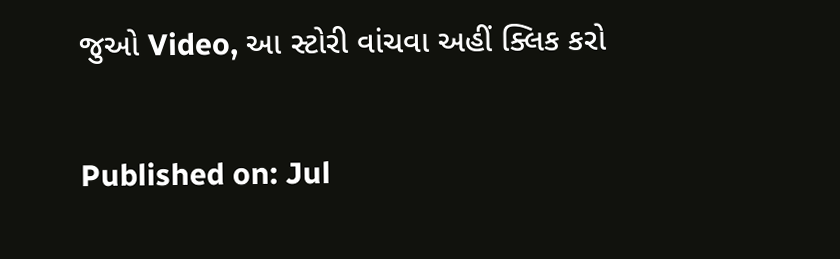જુઓ Video, આ સ્ટોરી વાંચવા અહીં ક્લિક કરો

Published on: Jul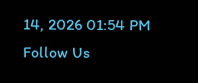14, 2026 01:54 PM
Follow Us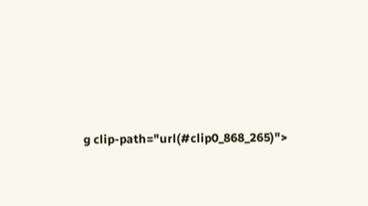g clip-path="url(#clip0_868_265)">